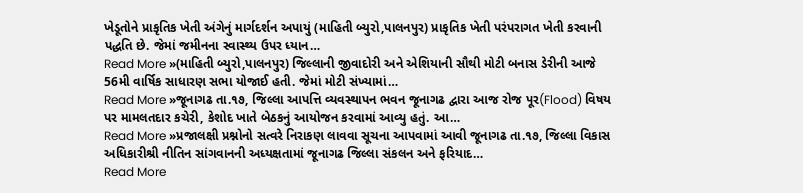ખેડૂતોને પ્રાકૃતિક ખેતી અંગેનું માર્ગદર્શન અપાયું (માહિતી બ્યુરો,પાલનપુર) પ્રાકૃતિક ખેતી પરંપરાગત ખેતી કરવાની પદ્ધતિ છે. જેમાં જમીનના સ્વાસ્થ્ય ઉપર ધ્યાન…
Read More »(માહિતી બ્યુરો,પાલનપુર) જિલ્લાની જીવાદોરી અને એશિયાની સૌથી મોટી બનાસ ડેરીની આજે 56મી વાર્ષિક સાધારણ સભા યોજાઈ હતી. જેમાં મોટી સંખ્યામાં…
Read More »જૂનાગઢ તા.૧૭, જિલ્લા આપત્તિ વ્યવસ્થાપન ભવન જૂનાગઢ દ્વારા આજ રોજ પૂર(Flood) વિષય પર મામલતદાર કચેરી, કેશોદ ખાતે બેઠકનું આયોજન કરવામાં આવ્યુ હતું. આ…
Read More »પ્રજાલક્ષી પ્રશ્નોનો સત્વરે નિરાકણ લાવવા સૂચના આપવામાં આવી જૂનાગઢ તા.૧૭, જિલ્લા વિકાસ અધિકારીશ્રી નીતિન સાંગવાનની અધ્યક્ષતામાં જૂનાગઢ જિલ્લા સંકલન અને ફરિયાદ…
Read More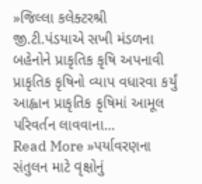»જિલ્લા કલેક્ટરશ્રી જી.ટી.પંડયાએ સખી મંડળના બહેનોને પ્રાકૃતિક કૃષિ અપનાવી પ્રાકૃતિક કૃષિનો વ્યાપ વધારવા કર્યું આહ્વાન પ્રાકૃતિક કૃષિમાં આમૂલ પરિવર્તન લાવવાના…
Read More »પર્યાવરણના સંતુલન માટે વૃક્ષોનું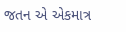જતન એ એકમાત્ર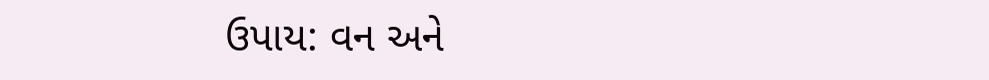ઉપાય: વન અને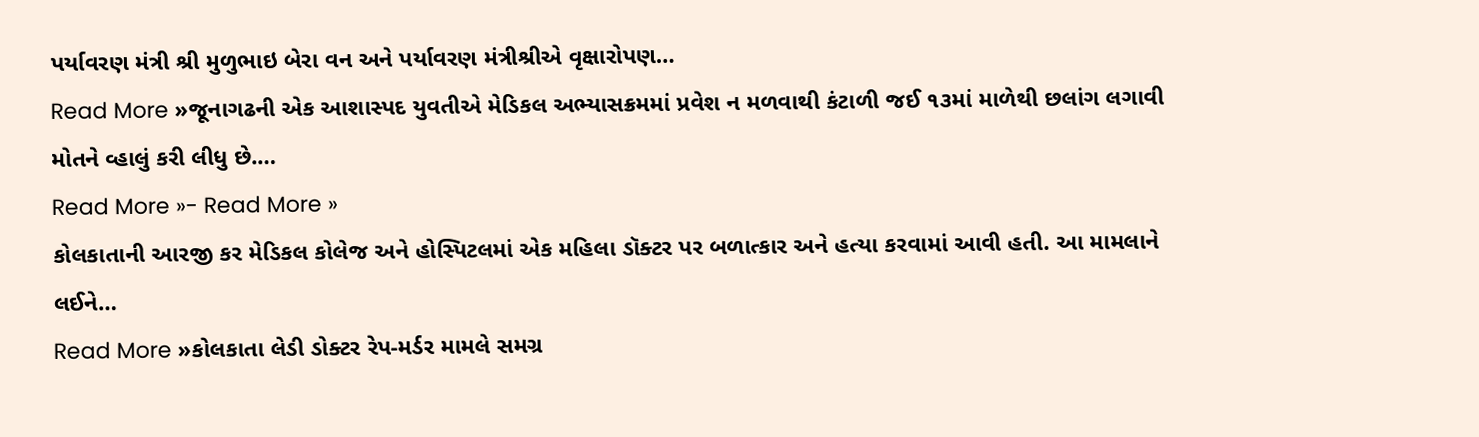પર્યાવરણ મંત્રી શ્રી મુળુભાઇ બેરા વન અને પર્યાવરણ મંત્રીશ્રીએ વૃક્ષારોપણ…
Read More »જૂનાગઢની એક આશાસ્પદ યુવતીએ મેડિકલ અભ્યાસક્રમમાં પ્રવેશ ન મળવાથી કંટાળી જઈ ૧૩માં માળેથી છલાંગ લગાવી મોતને વ્હાલું કરી લીધુ છે.…
Read More »- Read More »
કોલકાતાની આરજી કર મેડિકલ કોલેજ અને હોસ્પિટલમાં એક મહિલા ડૉક્ટર પર બળાત્કાર અને હત્યા કરવામાં આવી હતી. આ મામલાને લઈને…
Read More »કોલકાતા લેડી ડોક્ટર રેપ-મર્ડર મામલે સમગ્ર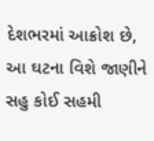દેશભરમાં આક્રોશ છે, આ ઘટના વિશે જાણીને સહુ કોઈ સહમી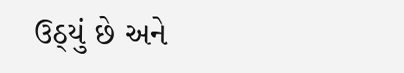ઉઠ્યું છે અને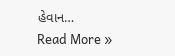હેવાન…
Read More »